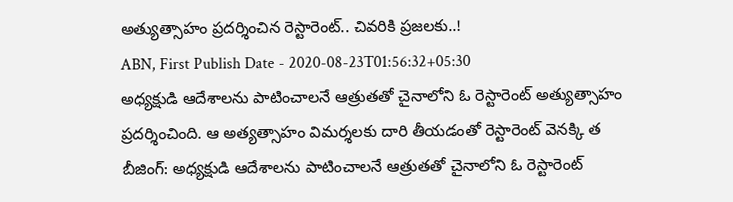అత్యుత్సాహం ప్రదర్శించిన రెస్టారెంట్.. చివరికి ప్రజలకు..!
ABN, First Publish Date - 2020-08-23T01:56:32+05:30
అధ్యక్షుడి ఆదేశాలను పాటించాలనే ఆత్రుతతో చైనాలోని ఓ రెస్టారెంట్ అత్యుత్సాహం ప్రదర్శించింది. ఆ అత్యత్సాహం విమర్శలకు దారి తీయడంతో రెస్టారెంట్ వెనక్కి త
బీజింగ్: అధ్యక్షుడి ఆదేశాలను పాటించాలనే ఆత్రుతతో చైనాలోని ఓ రెస్టారెంట్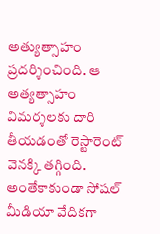అత్యుత్సాహం ప్రదర్శించింది. ఆ అత్యత్సాహం విమర్శలకు దారి తీయడంతో రెస్టారెంట్ వెనక్కి తగ్గింది. అంతేకాకుండా సోషల్ మీడియా వేదికగా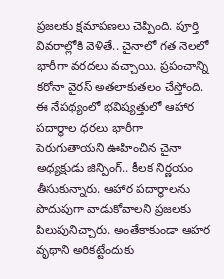ప్రజలకు క్షమాపణలు చెప్పింది. పూర్తి వివరాల్లోకి వెళితే.. చైనాలో గత నెలలో భారీగా వరదలు వచ్చాయి. ప్రపంచాన్ని కరోనా వైరస్ అతలాకుతలం చేస్తోంది. ఈ నేపథ్యంలో భవిష్యత్తులో ఆహార పదార్థాల ధరలు భారీగా పెరుగుతాయని ఊహించిన చైనా అధ్యక్షుడు జిన్పింగ్.. కీలక నిర్ణయం తీసుకున్నారు. ఆహార పదార్థాలను పొదుపుగా వాడుకోవాలని ప్రజలకు పిలుపునిచ్చారు. అంతేకాకుండా ఆహర వృథాని అరికట్టేందుకు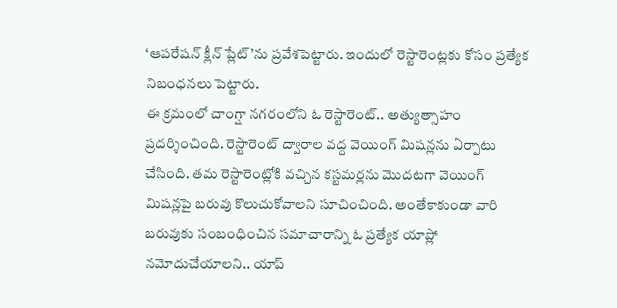‘ఆపరేషన్ క్లీన్ ప్లేట్’ను ప్రవేశపెట్టారు. ఇందులో రెస్టారెంట్లకు కోసం ప్రత్యేక నిబంధనలు పెట్టారు.
ఈ క్రమంలో చాంగ్షా నగరంలోని ఓ రెస్టారెంట్.. అత్యుత్సాహం ప్రదర్శించింది. రెస్టారెంట్ ద్వారాల వద్ద వెయింగ్ మిషన్లను ఏర్పాటు చేసింది. తమ రెస్టారెంట్లోకి వచ్చిన కస్టమర్లను మొదటగా వెయింగ్ మిషన్లపై బరువు కొలుచుకోవాలని సూచించింది. అంతేకాకుండా వారి బరువుకు సంబంధించిన సమాచారాన్ని ఓ ప్రత్యేక యాప్లో నమోదుచేయాలని.. యాప్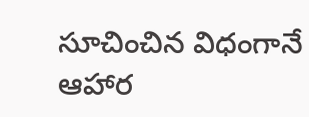సూచించిన విధంగానే ఆహార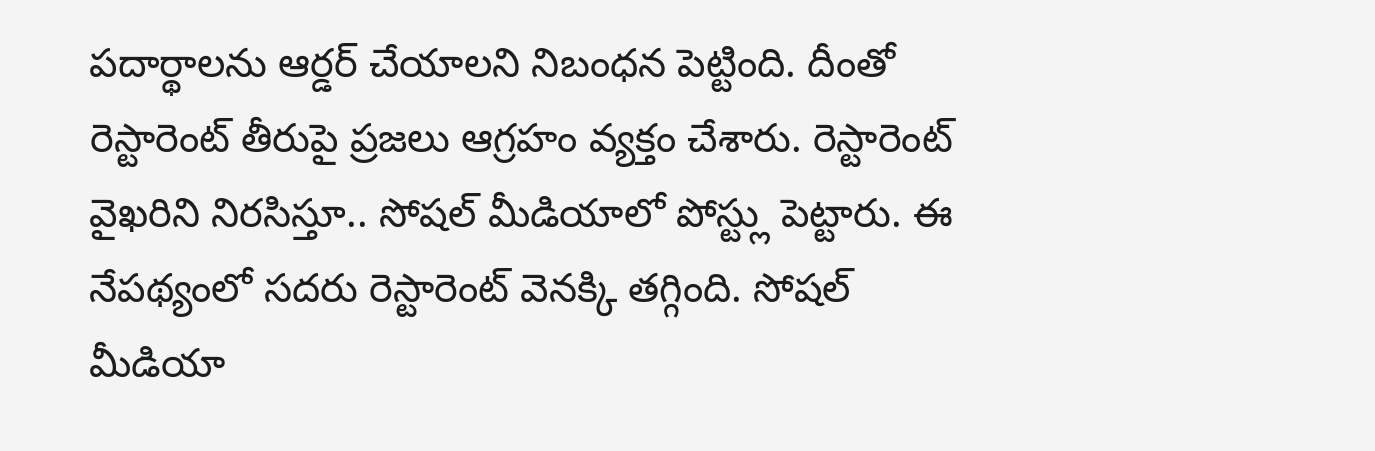పదార్థాలను ఆర్డర్ చేయాలని నిబంధన పెట్టింది. దీంతో రెస్టారెంట్ తీరుపై ప్రజలు ఆగ్రహం వ్యక్తం చేశారు. రెస్టారెంట్ వైఖరిని నిరసిస్తూ.. సోషల్ మీడియాలో పోస్ట్లు పెట్టారు. ఈ నేపథ్యంలో సదరు రెస్టారెంట్ వెనక్కి తగ్గింది. సోషల్ మీడియా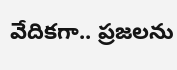వేదికగా.. ప్రజలను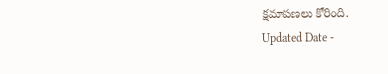క్షమాపణలు కోరింది.
Updated Date -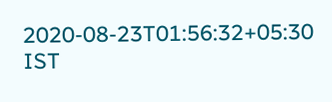2020-08-23T01:56:32+05:30 IST